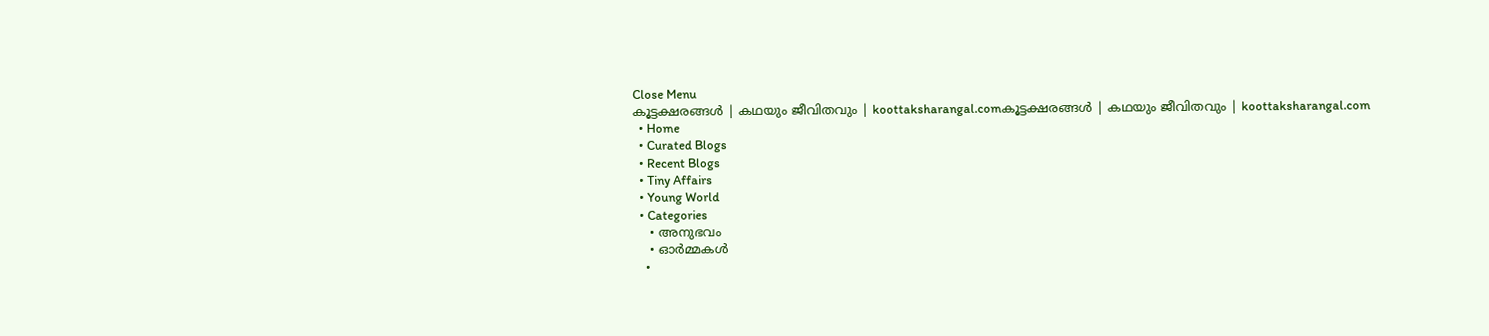Close Menu
കൂട്ടക്ഷരങ്ങൾ | കഥയും ജീവിതവും | koottaksharangal.comകൂട്ടക്ഷരങ്ങൾ | കഥയും ജീവിതവും | koottaksharangal.com
  • Home
  • Curated Blogs
  • Recent Blogs
  • Tiny Affairs
  • Young World
  • Categories
    • അനുഭവം
    • ഓർമ്മകൾ
    •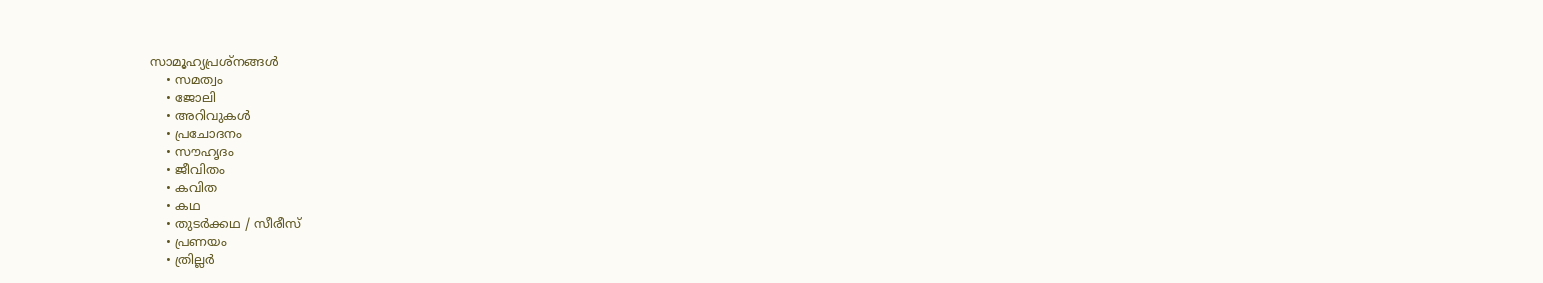സാമൂഹ്യപ്രശ്നങ്ങൾ
    • സമത്വം
    • ജോലി
    • അറിവുകൾ
    • പ്രചോദനം
    • സൗഹൃദം
    • ജീവിതം
    • കവിത
    • കഥ
    • തുടർക്കഥ / സീരീസ്
    • പ്രണയം
    • ത്രില്ലർ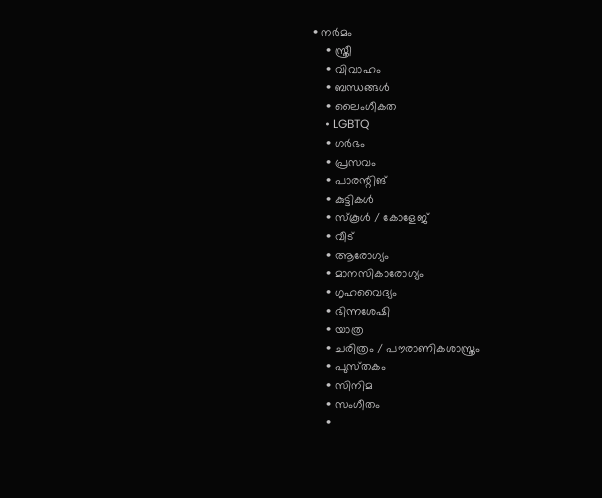• നര്‍മം
    • സ്ത്രീ
    • വിവാഹം
    • ബന്ധങ്ങൾ
    • ലൈംഗീകത
    • LGBTQ
    • ഗർഭം
    • പ്രസവം
    • പാരന്റിങ്
    • കുട്ടികൾ
    • സ്‌കൂൾ / കോളേജ്
    • വീട്
    • ആരോഗ്യം
    • മാനസികാരോഗ്യം
    • ഗൃഹവൈദ്യം
    • ഭിന്നശേഷി
    • യാത്ര
    • ചരിത്രം / പൗരാണികശാസ്ത്രം
    • പുസ്‌തകം
    • സിനിമ
    • സംഗീതം
    •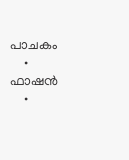പാചകം
    • ഫാഷൻ
    •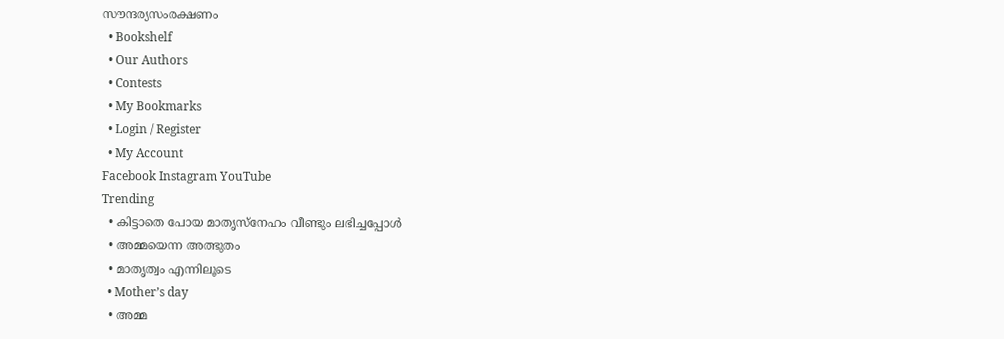സൗന്ദര്യസംരക്ഷണം
  • Bookshelf
  • Our Authors
  • Contests
  • My Bookmarks
  • Login / Register
  • My Account
Facebook Instagram YouTube
Trending
  • കിട്ടാതെ പോയ മാതൃസ്നേഹം വീണ്ടും ലഭിച്ചപ്പോൾ
  • അമ്മയെന്ന അത്ഭുതം
  • മാതൃത്വം എന്നിലൂടെ
  • Mother’s day
  • അമ്മ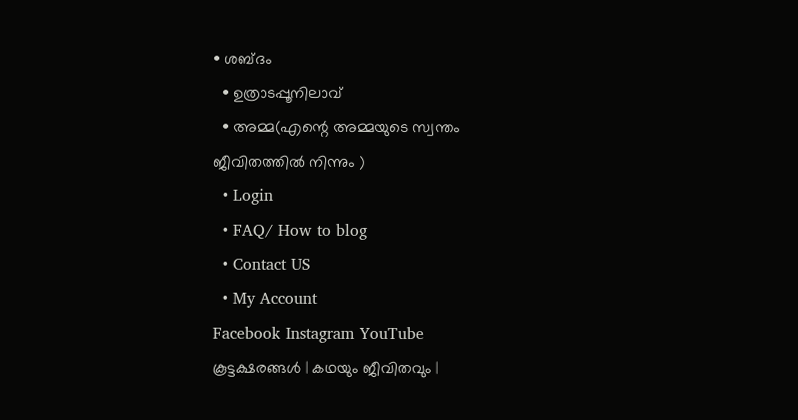• ശബ്ദം
  • ഉത്രാടപ്പൂനിലാവ്
  • അമ്മ(എന്റെ അമ്മയുടെ സ്വന്തം ജീവിതത്തിൽ നിന്നും )
  • Login
  • FAQ/ How to blog
  • Contact US
  • My Account
Facebook Instagram YouTube
കൂട്ടക്ഷരങ്ങൾ | കഥയും ജീവിതവും |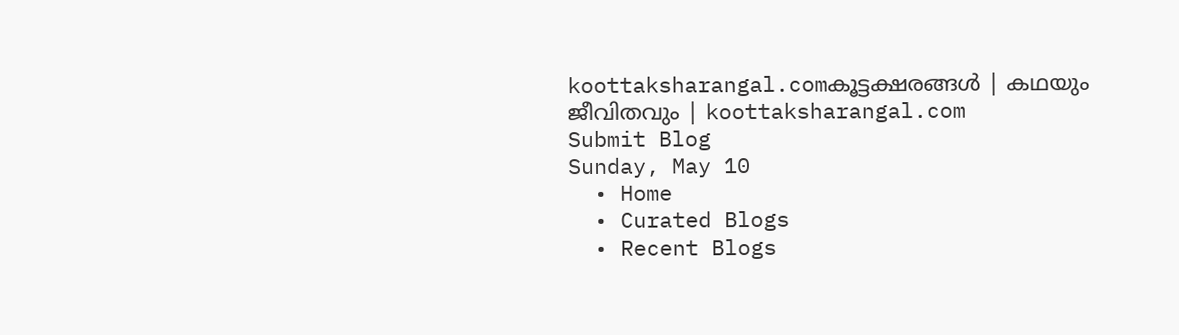koottaksharangal.comകൂട്ടക്ഷരങ്ങൾ | കഥയും ജീവിതവും | koottaksharangal.com
Submit Blog
Sunday, May 10
  • Home
  • Curated Blogs
  • Recent Blogs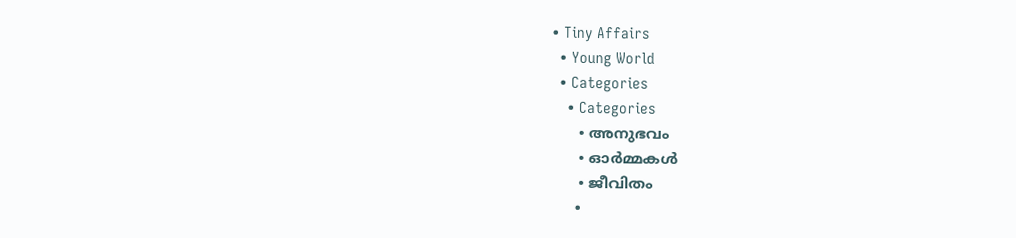• Tiny Affairs
  • Young World
  • Categories
    • Categories
      • അനുഭവം
      • ഓർമ്മകൾ
      • ജീവിതം
      •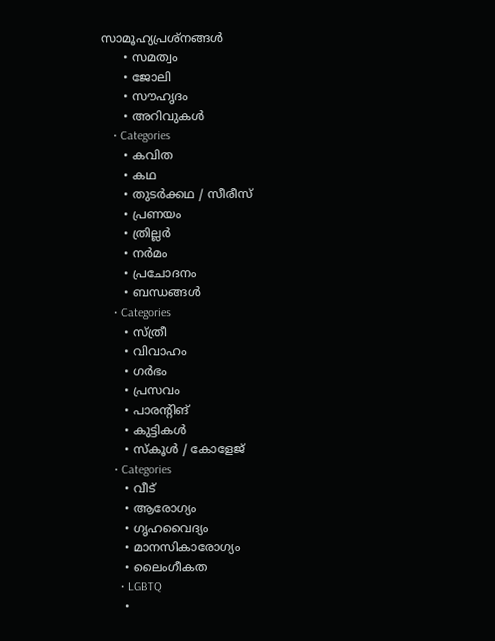സാമൂഹ്യപ്രശ്നങ്ങൾ
      • സമത്വം
      • ജോലി
      • സൗഹൃദം
      • അറിവുകൾ
    • Categories
      • കവിത
      • കഥ
      • തുടർക്കഥ / സീരീസ്
      • പ്രണയം
      • ത്രില്ലർ
      • നര്‍മം
      • പ്രചോദനം
      • ബന്ധങ്ങൾ
    • Categories
      • സ്ത്രീ
      • വിവാഹം
      • ഗർഭം
      • പ്രസവം
      • പാരന്റിങ്
      • കുട്ടികൾ
      • സ്‌കൂൾ / കോളേജ്
    • Categories
      • വീട്
      • ആരോഗ്യം
      • ഗൃഹവൈദ്യം
      • മാനസികാരോഗ്യം
      • ലൈംഗീകത
      • LGBTQ
      •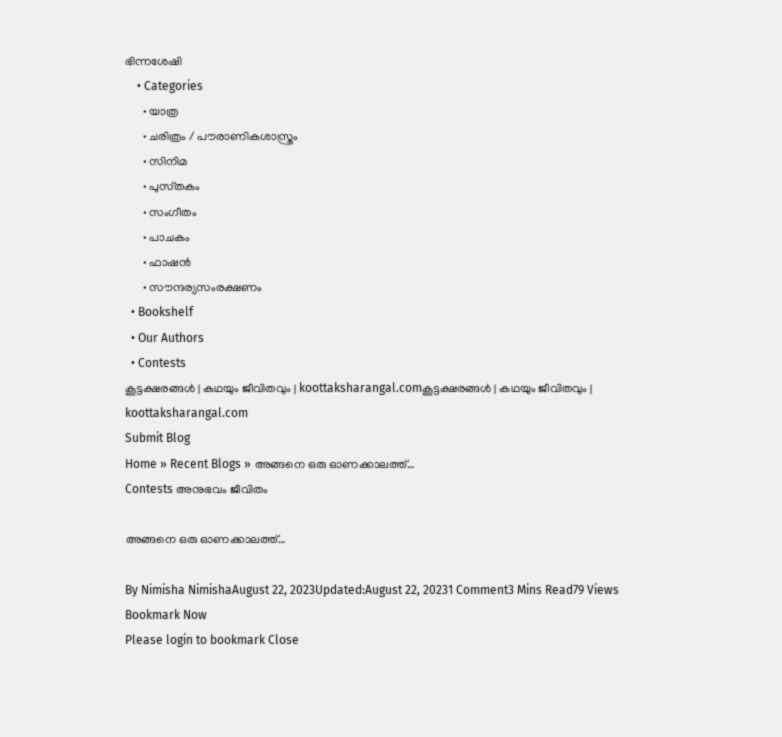ഭിന്നശേഷി
    • Categories
      • യാത്ര
      • ചരിത്രം / പൗരാണികശാസ്ത്രം
      • സിനിമ
      • പുസ്‌തകം
      • സംഗീതം
      • പാചകം
      • ഫാഷൻ
      • സൗന്ദര്യസംരക്ഷണം
  • Bookshelf
  • Our Authors
  • Contests
കൂട്ടക്ഷരങ്ങൾ | കഥയും ജീവിതവും | koottaksharangal.comകൂട്ടക്ഷരങ്ങൾ | കഥയും ജീവിതവും | koottaksharangal.com
Submit Blog
Home » Recent Blogs » അങ്ങനെ ഒരു ഓണക്കാലത്ത്…
Contests അനുഭവം ജീവിതം

അങ്ങനെ ഒരു ഓണക്കാലത്ത്…

By Nimisha NimishaAugust 22, 2023Updated:August 22, 20231 Comment3 Mins Read79 Views
Bookmark Now
Please login to bookmark Close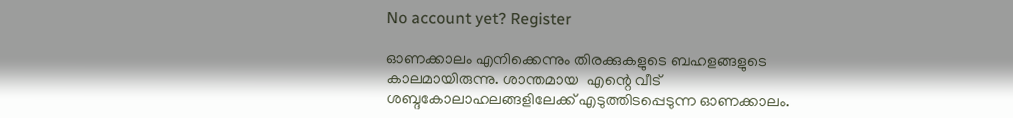No account yet? Register

ഓണക്കാലം എനിക്കെന്നും തിരക്കുകളുടെ ബഹളങ്ങളുടെ കാലമായിരുന്നു. ശാന്തമായ  എന്റെ വീട് ശബ്ദകോലാഹലങ്ങളിലേക്ക് എടുത്തിടപ്പെടുന്ന ഓണക്കാലം.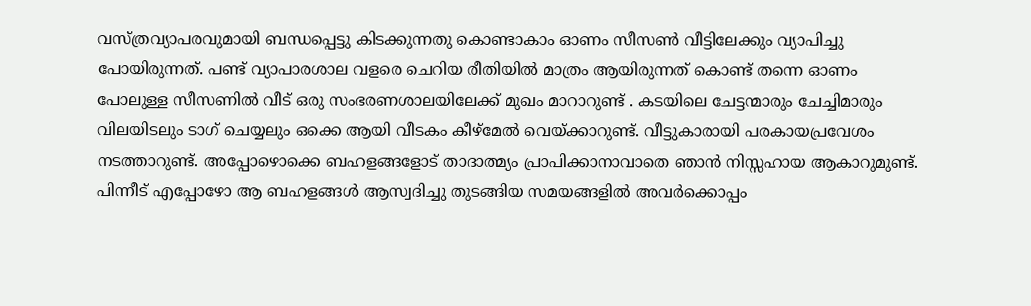വസ്ത്രവ്യാപരവുമായി ബന്ധപ്പെട്ടു കിടക്കുന്നതു കൊണ്ടാകാം ഓണം സീസൺ വീട്ടിലേക്കും വ്യാപിച്ചു പോയിരുന്നത്. പണ്ട് വ്യാപാരശാല വളരെ ചെറിയ രീതിയിൽ മാത്രം ആയിരുന്നത് കൊണ്ട് തന്നെ ഓണം പോലുള്ള സീസണിൽ വീട് ഒരു സംഭരണശാലയിലേക്ക് മുഖം മാറാറുണ്ട് . കടയിലെ ചേട്ടന്മാരും ചേച്ചിമാരും വിലയിടലും ടാഗ് ചെയ്യലും ഒക്കെ ആയി വീടകം കീഴ്മേൽ വെയ്ക്കാറുണ്ട്. വീട്ടുകാരായി പരകായപ്രവേശം നടത്താറുണ്ട്. അപ്പോഴൊക്കെ ബഹളങ്ങളോട് താദാത്മ്യം പ്രാപിക്കാനാവാതെ ഞാൻ നിസ്സഹായ ആകാറുമുണ്ട്. പിന്നീട് എപ്പോഴോ ആ ബഹളങ്ങൾ ആസ്വദിച്ചു തുടങ്ങിയ സമയങ്ങളിൽ അവർക്കൊപ്പം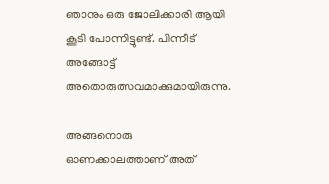ഞാനും ഒരു ജോലിക്കാരി ആയി കൂടി പോന്നിട്ടുണ്ട്. പിന്നീട് അങ്ങോട്ട്‌ അതൊരുത്സവമാക്കുമായിരുന്നു.

അങ്ങനൊരു ഓണക്കാലത്താണ് അത്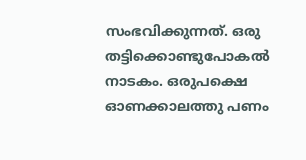സംഭവിക്കുന്നത്. ഒരു തട്ടിക്കൊണ്ടുപോകൽ നാടകം. ഒരുപക്ഷെ ഓണക്കാലത്തു പണം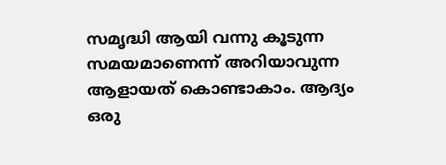സമൃദ്ധി ആയി വന്നു കൂടുന്ന സമയമാണെന്ന് അറിയാവുന്ന ആളായത് കൊണ്ടാകാം. ആദ്യം ഒരു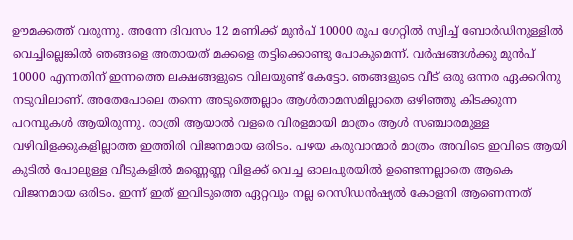ഊമക്കത്ത് വരുന്നു. അന്നേ ദിവസം 12 മണിക്ക് മുൻപ് 10000 രൂപ ഗേറ്റിൽ സ്വിച്ച് ബോർഡിനുള്ളിൽ വെച്ചില്ലെങ്കിൽ ഞങ്ങളെ അതായത് മക്കളെ തട്ടിക്കൊണ്ടു പോകുമെന്ന്‌. വർഷങ്ങൾക്കു മുൻപ് 10000 എന്നതിന് ഇന്നത്തെ ലക്ഷങ്ങളുടെ വിലയുണ്ട് കേട്ടോ. ഞങ്ങളുടെ വീട് ഒരു ഒന്നര ഏക്കറിനു നടുവിലാണ്. അതേപോലെ തന്നെ അടുത്തെല്ലാം ആൾതാമസമില്ലാതെ ഒഴിഞ്ഞു കിടക്കുന്ന പറമ്പുകൾ ആയിരുന്നു. രാത്രി ആയാൽ വളരെ വിരളമായി മാത്രം ആൾ സഞ്ചാരമുള്ള വഴിവിളക്കുകളില്ലാത്ത ഇത്തിരി വിജനമായ ഒരിടം. പഴയ കരുവാന്മാർ മാത്രം അവിടെ ഇവിടെ ആയി കുടിൽ പോലുള്ള വീടുകളിൽ മണ്ണെണ്ണ വിളക്ക് വെച്ച ഓലപുരയിൽ ഉണ്ടെന്നല്ലാതെ ആകെ വിജനമായ ഒരിടം. ഇന്ന് ഇത് ഇവിടുത്തെ ഏറ്റവും നല്ല റെസിഡൻഷ്യൽ കോളനി ആണെന്നത്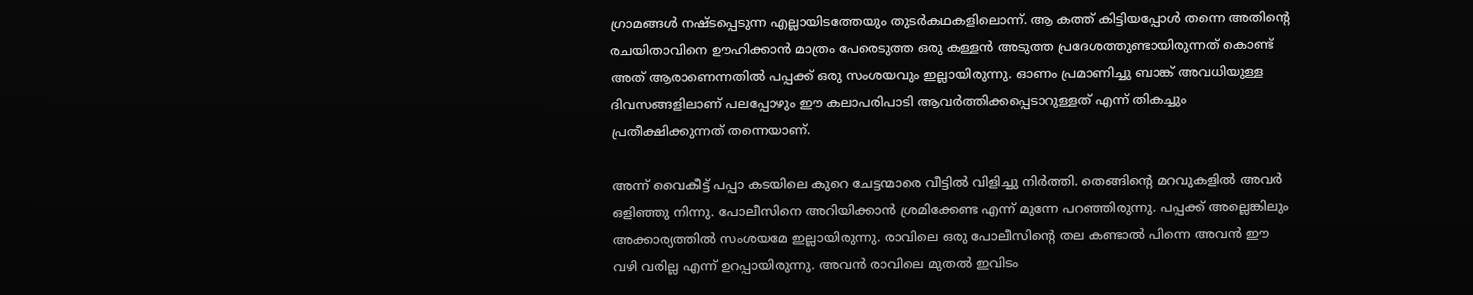ഗ്രാമങ്ങൾ നഷ്ടപ്പെടുന്ന എല്ലായിടത്തേയും തുടർകഥകളിലൊന്ന്‌. ആ കത്ത് കിട്ടിയപ്പോൾ തന്നെ അതിന്റെ രചയിതാവിനെ ഊഹിക്കാൻ മാത്രം പേരെടുത്ത ഒരു കള്ളൻ അടുത്ത പ്രദേശത്തുണ്ടായിരുന്നത് കൊണ്ട് അത് ആരാണെന്നതിൽ പപ്പക്ക് ഒരു സംശയവും ഇല്ലായിരുന്നു. ഓണം പ്രമാണിച്ചു ബാങ്ക് അവധിയുള്ള ദിവസങ്ങളിലാണ് പലപ്പോഴും ഈ കലാപരിപാടി ആവർത്തിക്കപ്പെടാറുള്ളത് എന്ന് തികച്ചും പ്രതീക്ഷിക്കുന്നത് തന്നെയാണ്.

അന്ന് വൈകീട്ട് പപ്പാ കടയിലെ കുറെ ചേട്ടന്മാരെ വീട്ടിൽ വിളിച്ചു നിർത്തി. തെങ്ങിന്റെ മറവുകളിൽ അവർ ഒളിഞ്ഞു നിന്നു. പോലീസിനെ അറിയിക്കാൻ ശ്രമിക്കേണ്ട എന്ന് മുന്നേ പറഞ്ഞിരുന്നു. പപ്പക്ക് അല്ലെങ്കിലും അക്കാര്യത്തിൽ സംശയമേ ഇല്ലായിരുന്നു. രാവിലെ ഒരു പോലീസിന്റെ തല കണ്ടാൽ പിന്നെ അവൻ ഈ വഴി വരില്ല എന്ന് ഉറപ്പായിരുന്നു. അവൻ രാവിലെ മുതൽ ഇവിടം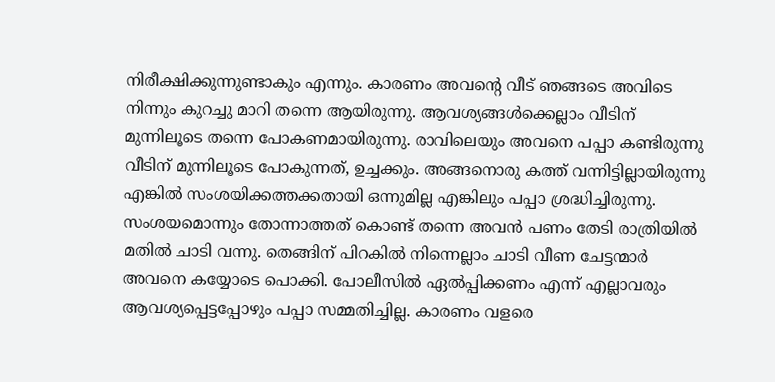നിരീക്ഷിക്കുന്നുണ്ടാകും എന്നും. കാരണം അവന്റെ വീട് ഞങ്ങടെ അവിടെ നിന്നും കുറച്ചു മാറി തന്നെ ആയിരുന്നു. ആവശ്യങ്ങൾക്കെല്ലാം വീടിന് മുന്നിലൂടെ തന്നെ പോകണമായിരുന്നു. രാവിലെയും അവനെ പപ്പാ കണ്ടിരുന്നു വീടിന് മുന്നിലൂടെ പോകുന്നത്, ഉച്ചക്കും. അങ്ങനൊരു കത്ത് വന്നിട്ടില്ലായിരുന്നു എങ്കിൽ സംശയിക്കത്തക്കതായി ഒന്നുമില്ല എങ്കിലും പപ്പാ ശ്രദ്ധിച്ചിരുന്നു. സംശയമൊന്നും തോന്നാത്തത് കൊണ്ട് തന്നെ അവൻ പണം തേടി രാത്രിയിൽ മതിൽ ചാടി വന്നു. തെങ്ങിന് പിറകിൽ നിന്നെല്ലാം ചാടി വീണ ചേട്ടന്മാർ അവനെ കയ്യോടെ പൊക്കി. പോലീസിൽ ഏൽപ്പിക്കണം എന്ന് എല്ലാവരും ആവശ്യപ്പെട്ടപ്പോഴും പപ്പാ സമ്മതിച്ചില്ല. കാരണം വളരെ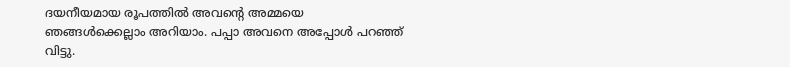ദയനീയമായ രൂപത്തിൽ അവന്റെ അമ്മയെ ഞങ്ങൾക്കെല്ലാം അറിയാം. പപ്പാ അവനെ അപ്പോൾ പറഞ്ഞ് വിട്ടു.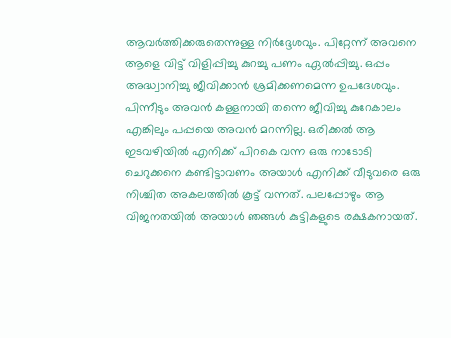ആവർത്തിക്കരുതെന്നുള്ള നിർദ്ദേശവും. പിറ്റേന്ന് അവനെ ആളെ വിട്ട് വിളിപ്പിച്ചു കുറച്ചു പണം ഏൽപ്പിച്ചു. ഒപ്പം അദ്ധ്വാനിച്ചു ജീവിക്കാൻ ശ്രമിക്കണമെന്ന ഉപദേശവും. പിന്നീടും അവൻ കള്ളനായി തന്നെ ജീവിച്ചു കുറേകാലം എങ്കിലും പപ്പയെ അവൻ മറന്നില്ല. ഒരിക്കൽ ആ ഇടവഴിയിൽ എനിക്ക് പിറകെ വന്ന ഒരു നാടോടി ചെറുക്കനെ കണ്ടിട്ടാവണം അയാൾ എനിക്ക് വീടുവരെ ഒരു നിശ്ചിത അകലത്തിൽ കൂട്ട് വന്നത്. പലപ്പോഴും ആ വിജനതയിൽ അയാൾ ഞങ്ങൾ കുട്ടികളുടെ രക്ഷകനായത്.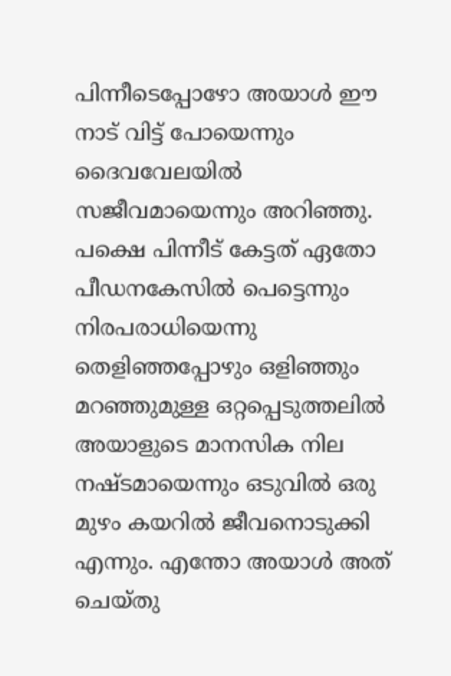പിന്നീടെപ്പോഴോ അയാൾ ഈ നാട് വിട്ട് പോയെന്നും ദൈവവേലയിൽ സജീവമായെന്നും അറിഞ്ഞു. പക്ഷെ പിന്നീട് കേട്ടത് ഏതോ പീഡനകേസിൽ പെട്ടെന്നും നിരപരാധിയെന്നു തെളിഞ്ഞപ്പോഴും ഒളിഞ്ഞും മറഞ്ഞുമുള്ള ഒറ്റപ്പെടുത്തലിൽ അയാളുടെ മാനസിക നില നഷ്ടമായെന്നും ഒടുവിൽ ഒരു മുഴം കയറിൽ ജീവനൊടുക്കി എന്നും. എന്തോ അയാൾ അത് ചെയ്തു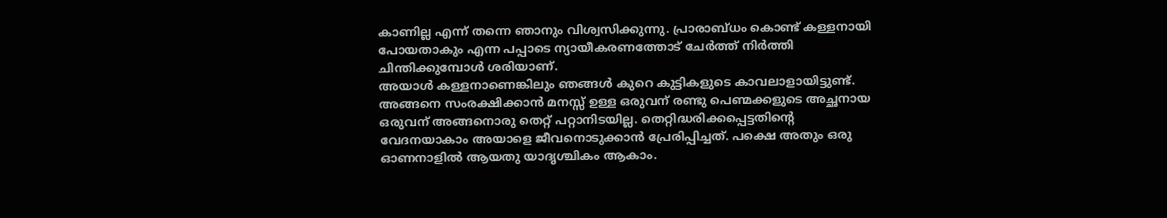കാണില്ല എന്ന് തന്നെ ഞാനും വിശ്വസിക്കുന്നു. പ്രാരാബ്ധം കൊണ്ട് കള്ളനായി പോയതാകും എന്ന പപ്പാടെ ന്യായീകരണത്തോട് ചേർത്ത് നിർത്തി ചിന്തിക്കുമ്പോൾ ശരിയാണ്.
അയാൾ കള്ളനാണെങ്കിലും ഞങ്ങൾ കുറെ കുട്ടികളുടെ കാവലാളായിട്ടുണ്ട്. അങ്ങനെ സംരക്ഷിക്കാൻ മനസ്സ് ഉള്ള ഒരുവന് രണ്ടു പെണ്മക്കളുടെ അച്ഛനായ ഒരുവന് അങ്ങനൊരു തെറ്റ് പറ്റാനിടയില്ല. തെറ്റിദ്ധരിക്കപ്പെട്ടതിന്റെ വേദനയാകാം അയാളെ ജീവനൊടുക്കാൻ പ്രേരിപ്പിച്ചത്. പക്ഷെ അതും ഒരു ഓണനാളിൽ ആയതു യാദൃശ്ചികം ആകാം.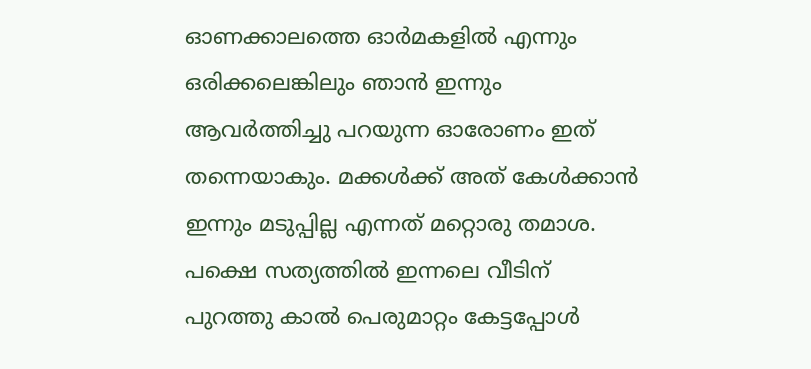ഓണക്കാലത്തെ ഓർമകളിൽ എന്നും ഒരിക്കലെങ്കിലും ഞാൻ ഇന്നും ആവർത്തിച്ചു പറയുന്ന ഓരോണം ഇത് തന്നെയാകും. മക്കൾക്ക് അത് കേൾക്കാൻ ഇന്നും മടുപ്പില്ല എന്നത് മറ്റൊരു തമാശ. പക്ഷെ സത്യത്തിൽ ഇന്നലെ വീടിന് പുറത്തു കാൽ പെരുമാറ്റം കേട്ടപ്പോൾ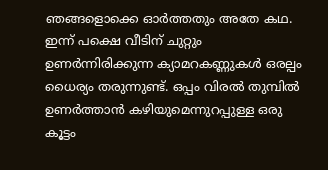ഞങ്ങളൊക്കെ ഓർത്തതും അതേ കഥ. ഇന്ന് പക്ഷെ വീടിന് ചുറ്റും ഉണർന്നിരിക്കുന്ന ക്യാമറകണ്ണുകൾ ഒരല്പം ധൈര്യം തരുന്നുണ്ട്. ഒപ്പം വിരൽ തുമ്പിൽ ഉണർത്താൻ കഴിയുമെന്നുറപ്പുള്ള ഒരു കൂട്ടം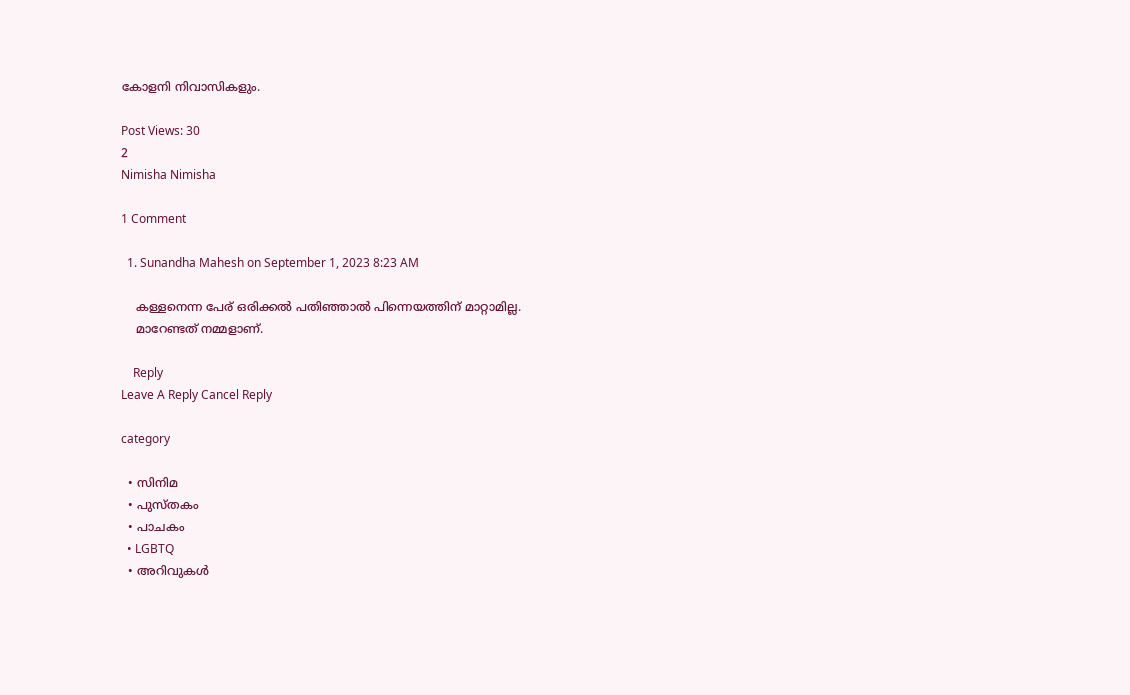കോളനി നിവാസികളും.

Post Views: 30
2
Nimisha Nimisha

1 Comment

  1. Sunandha Mahesh on September 1, 2023 8:23 AM

    കള്ളനെന്ന പേര് ഒരിക്കൽ പതിഞ്ഞാൽ പിന്നെയത്തിന് മാറ്റാമില്ല.
    മാറേണ്ടത് നമ്മളാണ്.

    Reply
Leave A Reply Cancel Reply

category

  • സിനിമ
  • പുസ്‌തകം
  • പാചകം
  • LGBTQ
  • അറിവുകൾ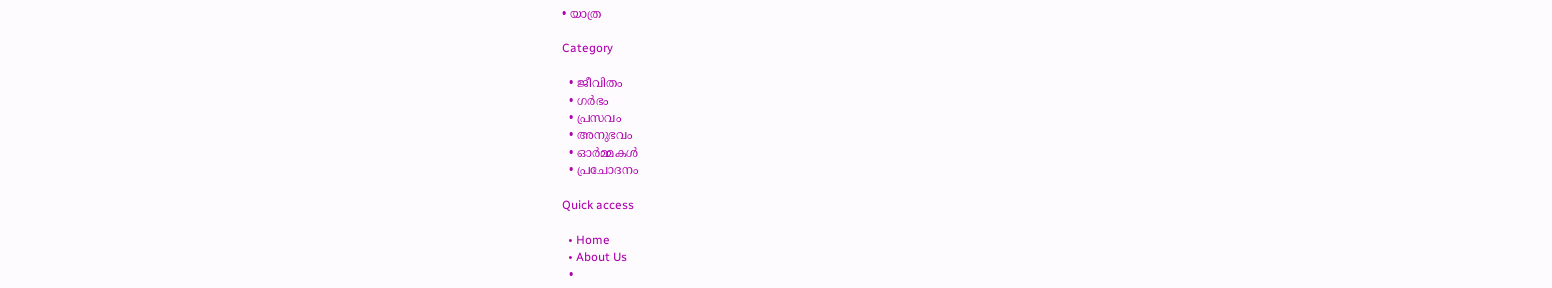• യാത്ര

Category

  • ജീവിതം
  • ഗർഭം
  • പ്രസവം
  • അനുഭവം
  • ഓർമ്മകൾ
  • പ്രചോദനം

Quick access

  • Home
  • About Us
  •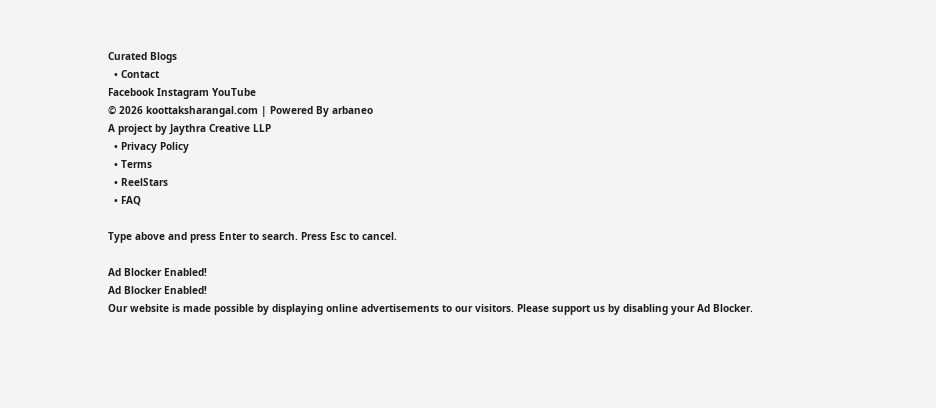Curated Blogs
  • Contact
Facebook Instagram YouTube
© 2026 koottaksharangal.com | Powered By arbaneo
A project by Jaythra Creative LLP
  • Privacy Policy
  • Terms
  • ReelStars
  • FAQ

Type above and press Enter to search. Press Esc to cancel.

Ad Blocker Enabled!
Ad Blocker Enabled!
Our website is made possible by displaying online advertisements to our visitors. Please support us by disabling your Ad Blocker.